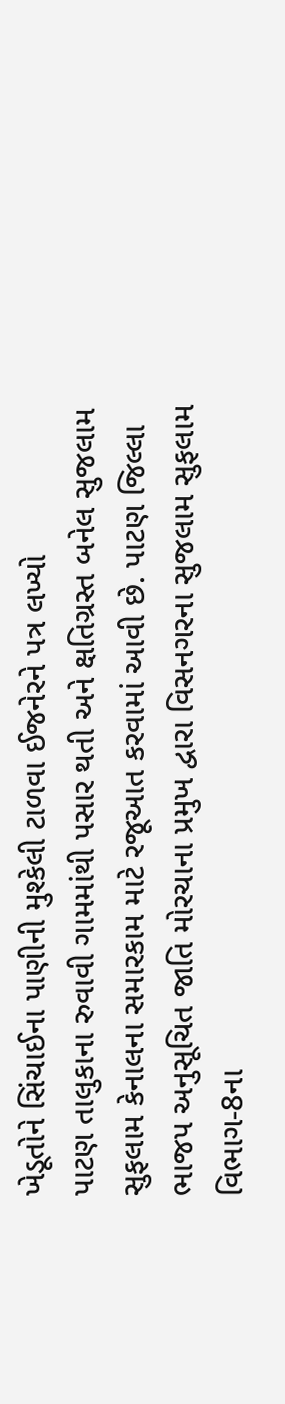ખેડૂતોને સિંચાઈના પાણીની મુશ્કેલી ટાળવા ઈજનેરને પત્ર લખ્યો
પાટણ તાલુકાના રુવાવી ગામમાંથી પસાર થતી અને ક્ષતિગ્રસ્ત બનેલ સુજલામ સુફલામ કેનાલના સમારકામ માટે રજૂઆત કરવામાં આવી છે. પાટણ જિલ્લા ભાજપ અનુસૂચિત જાતિ મોરચાના પ્રમુખ દ્વારા વિસનગરના સુજલામ સુફલામ વિભાગ-8ના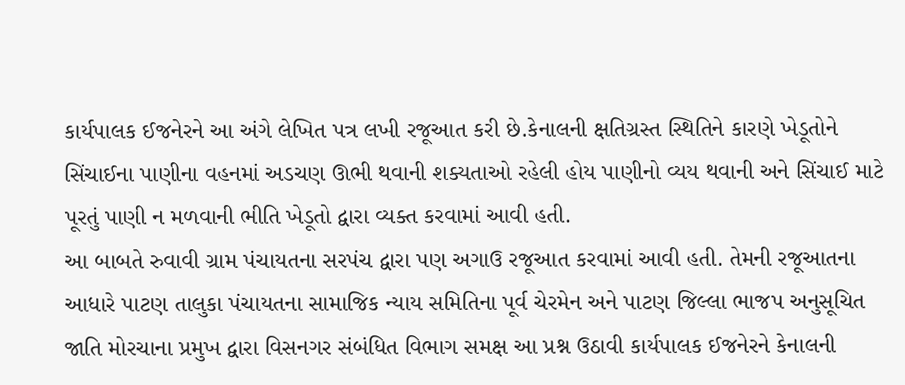કાર્યપાલક ઈજનેરને આ અંગે લેખિત પત્ર લખી રજૂઆત કરી છે.કેનાલની ક્ષતિગ્રસ્ત સ્થિતિને કારણે ખેડૂતોને સિંચાઈના પાણીના વહનમાં અડચણ ઊભી થવાની શક્યતાઓ રહેલી હોય પાણીનો વ્યય થવાની અને સિંચાઈ માટે પૂરતું પાણી ન મળવાની ભીતિ ખેડૂતો દ્વારા વ્યક્ત કરવામાં આવી હતી.
આ બાબતે રુવાવી ગ્રામ પંચાયતના સરપંચ દ્વારા પણ અગાઉ રજૂઆત કરવામાં આવી હતી. તેમની રજૂઆતના આધારે પાટણ તાલુકા પંચાયતના સામાજિક ન્યાય સમિતિના પૂર્વ ચેરમેન અને પાટણ જિલ્લા ભાજપ અનુસૂચિત જાતિ મોરચાના પ્રમુખ દ્વારા વિસનગર સંબંધિત વિભાગ સમક્ષ આ પ્રશ્ન ઉઠાવી કાર્યપાલક ઈજનેરને કેનાલની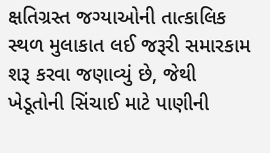ક્ષતિગ્રસ્ત જગ્યાઓની તાત્કાલિક સ્થળ મુલાકાત લઈ જરૂરી સમારકામ શરૂ કરવા જણાવ્યું છે, જેથી ખેડૂતોની સિંચાઈ માટે પાણીની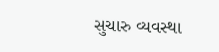સુચારુ વ્યવસ્થા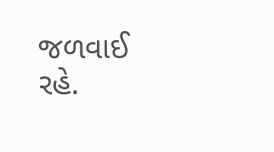જળવાઈ રહે.